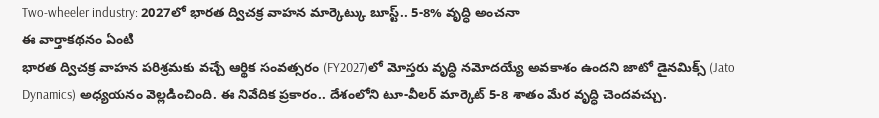Two-wheeler industry: 2027లో భారత ద్విచక్ర వాహన మార్కెట్కు బూస్ట్.. 5-8% వృద్ధి అంచనా
ఈ వార్తాకథనం ఏంటి
భారత ద్విచక్ర వాహన పరిశ్రమకు వచ్చే ఆర్థిక సంవత్సరం (FY2027)లో మోస్తరు వృద్ధి నమోదయ్యే అవకాశం ఉందని జాటో డైనమిక్స్ (Jato Dynamics) అధ్యయనం వెల్లడించింది. ఈ నివేదిక ప్రకారం.. దేశంలోని టూ-వీలర్ మార్కెట్ 5-8 శాతం మేర వృద్ధి చెందవచ్చు.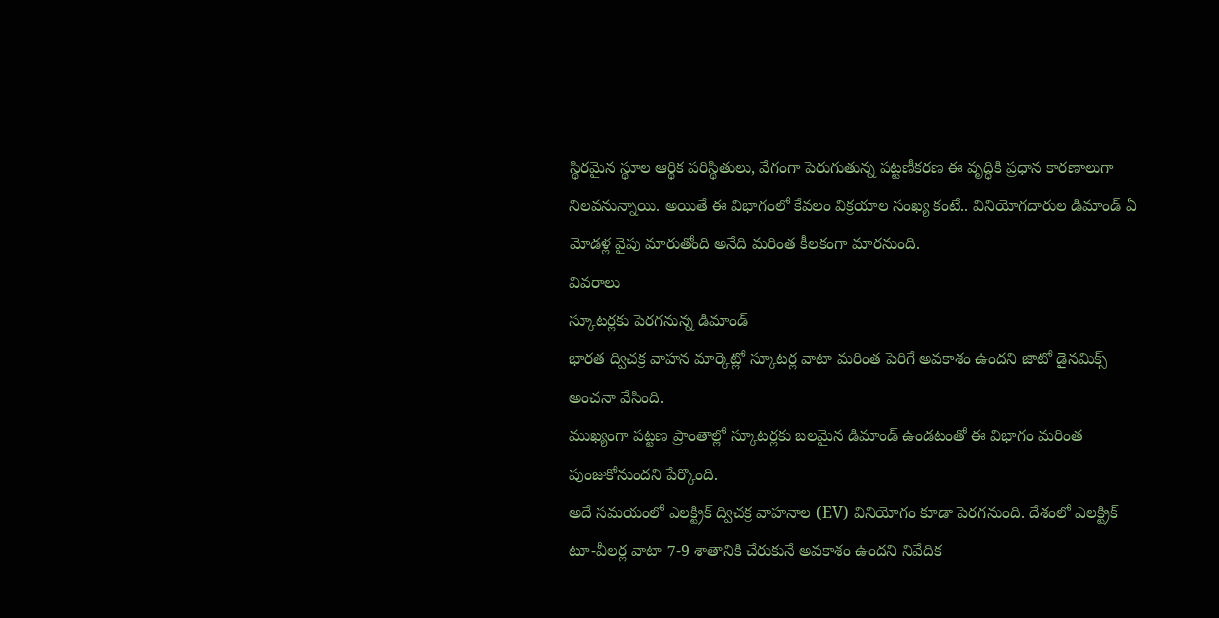స్థిరమైన స్థూల ఆర్థిక పరిస్థితులు, వేగంగా పెరుగుతున్న పట్టణీకరణ ఈ వృద్ధికి ప్రధాన కారణాలుగా నిలవనున్నాయి. అయితే ఈ విభాగంలో కేవలం విక్రయాల సంఖ్య కంటే.. వినియోగదారుల డిమాండ్ ఏ మోడళ్ల వైపు మారుతోంది అనేది మరింత కీలకంగా మారనుంది.
వివరాలు
స్కూటర్లకు పెరగనున్న డిమాండ్
భారత ద్విచక్ర వాహన మార్కెట్లో స్కూటర్ల వాటా మరింత పెరిగే అవకాశం ఉందని జాటో డైనమిక్స్ అంచనా వేసింది.
ముఖ్యంగా పట్టణ ప్రాంతాల్లో స్కూటర్లకు బలమైన డిమాండ్ ఉండటంతో ఈ విభాగం మరింత పుంజుకోనుందని పేర్కొంది.
అదే సమయంలో ఎలక్ట్రిక్ ద్విచక్ర వాహనాల (EV) వినియోగం కూడా పెరగనుంది. దేశంలో ఎలక్ట్రిక్ టూ-వీలర్ల వాటా 7-9 శాతానికి చేరుకునే అవకాశం ఉందని నివేదిక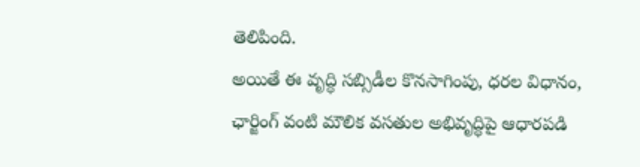తెలిపింది.
అయితే ఈ వృద్ధి సబ్సిడీల కొనసాగింపు, ధరల విధానం, ఛార్జింగ్ వంటి మౌలిక వసతుల అభివృద్ధిపై ఆధారపడి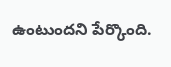ఉంటుందని పేర్కొంది.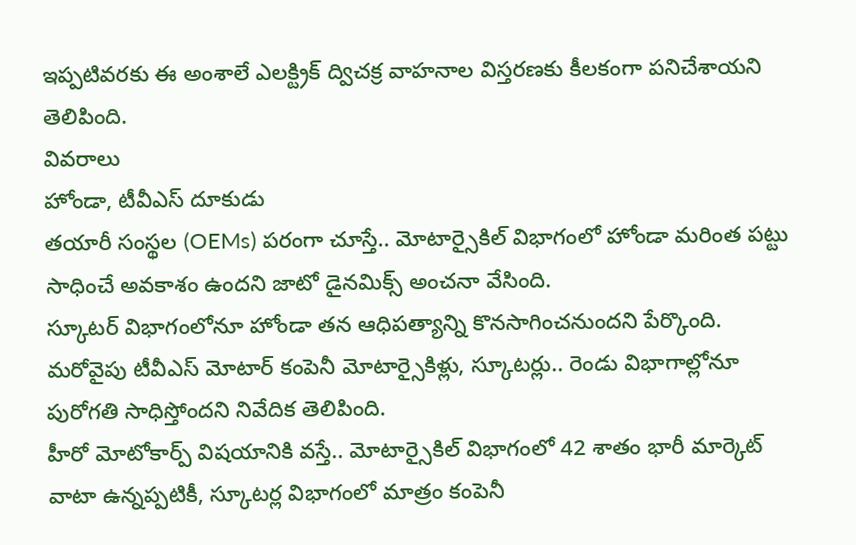ఇప్పటివరకు ఈ అంశాలే ఎలక్ట్రిక్ ద్విచక్ర వాహనాల విస్తరణకు కీలకంగా పనిచేశాయని తెలిపింది.
వివరాలు
హోండా, టీవీఎస్ దూకుడు
తయారీ సంస్థల (OEMs) పరంగా చూస్తే.. మోటార్సైకిల్ విభాగంలో హోండా మరింత పట్టు సాధించే అవకాశం ఉందని జాటో డైనమిక్స్ అంచనా వేసింది.
స్కూటర్ విభాగంలోనూ హోండా తన ఆధిపత్యాన్ని కొనసాగించనుందని పేర్కొంది.
మరోవైపు టీవీఎస్ మోటార్ కంపెనీ మోటార్సైకిళ్లు, స్కూటర్లు.. రెండు విభాగాల్లోనూ పురోగతి సాధిస్తోందని నివేదిక తెలిపింది.
హీరో మోటోకార్ప్ విషయానికి వస్తే.. మోటార్సైకిల్ విభాగంలో 42 శాతం భారీ మార్కెట్ వాటా ఉన్నప్పటికీ, స్కూటర్ల విభాగంలో మాత్రం కంపెనీ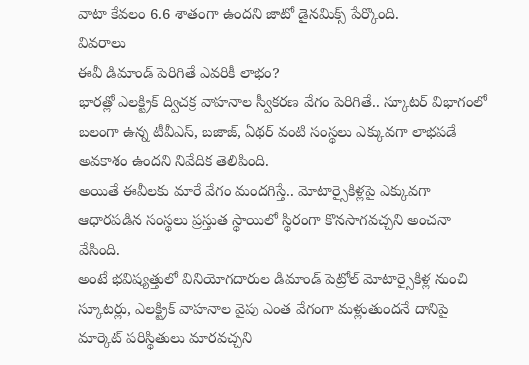వాటా కేవలం 6.6 శాతంగా ఉందని జాటో డైనమిక్స్ పేర్కొంది.
వివరాలు
ఈవీ డిమాండ్ పెరిగితే ఎవరికీ లాభం?
భారత్లో ఎలక్ట్రిక్ ద్విచక్ర వాహనాల స్వీకరణ వేగం పెరిగితే.. స్కూటర్ విభాగంలో బలంగా ఉన్న టీవీఎస్, బజాజ్, ఏథర్ వంటి సంస్థలు ఎక్కువగా లాభపడే అవకాశం ఉందని నివేదిక తెలిపింది.
అయితే ఈవీలకు మారే వేగం మందగిస్తే.. మోటార్సైకిళ్లపై ఎక్కువగా ఆధారపడిన సంస్థలు ప్రస్తుత స్థాయిలో స్థిరంగా కొనసాగవచ్చని అంచనా వేసింది.
అంటే భవిష్యత్తులో వినియోగదారుల డిమాండ్ పెట్రోల్ మోటార్సైకిళ్ల నుంచి స్కూటర్లు, ఎలక్ట్రిక్ వాహనాల వైపు ఎంత వేగంగా మళ్లుతుందనే దానిపై మార్కెట్ పరిస్థితులు మారవచ్చని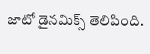జాటో డైనమిక్స్ తెలిపింది.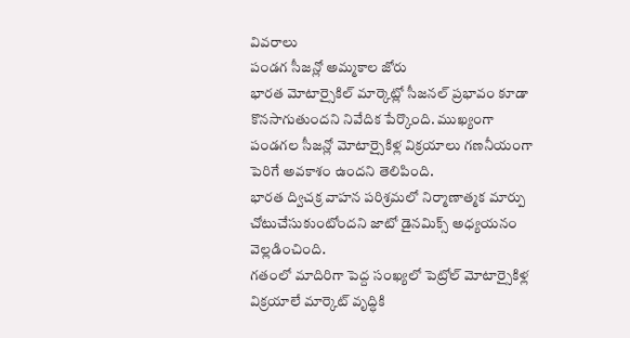వివరాలు
పండగ సీజన్లో అమ్మకాల జోరు
భారత మోటార్సైకిల్ మార్కెట్లో సీజనల్ ప్రభావం కూడా కొనసాగుతుందని నివేదిక పేర్కొంది. ముఖ్యంగా పండగల సీజన్లో మోటార్సైకిళ్ల విక్రయాలు గణనీయంగా పెరిగే అవకాశం ఉందని తెలిపింది.
భారత ద్విచక్ర వాహన పరిశ్రమలో నిర్మాణాత్మక మార్పు చోటుచేసుకుంటోందని జాటో డైనమిక్స్ అధ్యయనం వెల్లడించింది.
గతంలో మాదిరిగా పెద్ద సంఖ్యలో పెట్రోల్ మోటార్సైకిళ్ల విక్రయాలే మార్కెట్ వృద్ధికి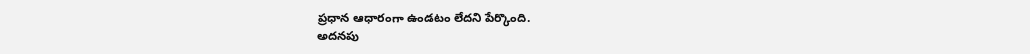ప్రధాన ఆధారంగా ఉండటం లేదని పేర్కొంది.
అదనపు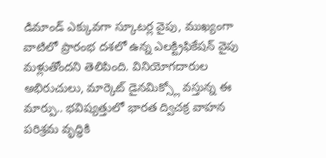డిమాండ్ ఎక్కువగా స్కూటర్ల వైపు, ముఖ్యంగా వాటిలో ప్రారంభ దశలో ఉన్న ఎలక్ట్రిఫికేషన్ వైపు మళ్లుతోందని తెలిపింది. వినియోగదారుల అభిరుచులు, మార్కెట్ డైనమిక్స్లో వస్తున్న ఈ మార్పు.. భవిష్యత్తులో భారత ద్విచక్ర వాహన పరిశ్రమ వృద్ధికి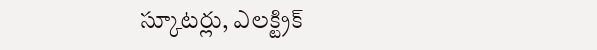స్కూటర్లు, ఎలక్ట్రిక్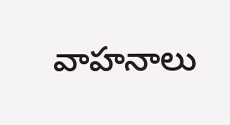వాహనాలు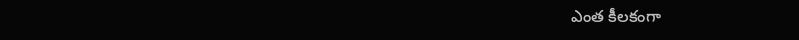ఎంత కీలకంగా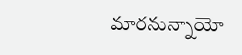మారనున్నాయో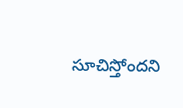సూచిస్తోందని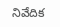నివేదిక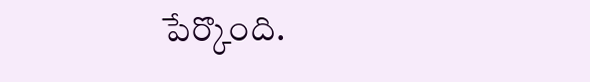పేర్కొంది.